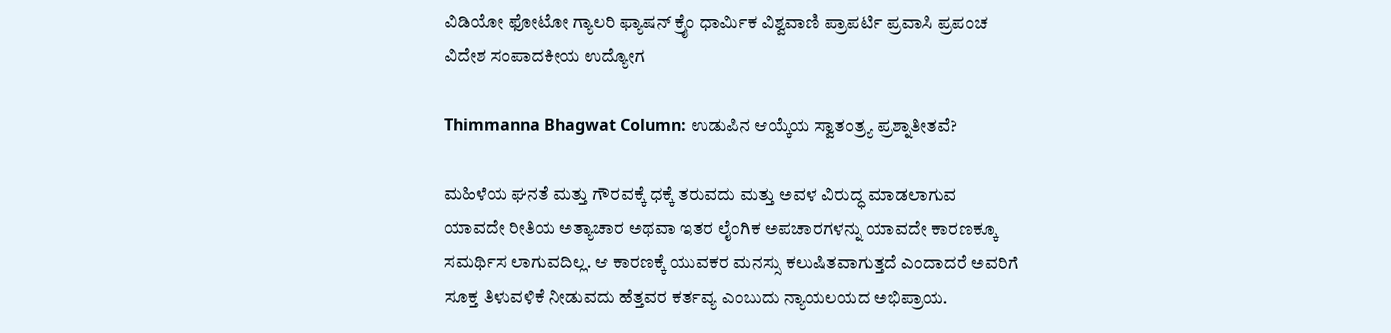ವಿಡಿಯೋ ಫೋಟೋ ಗ್ಯಾಲರಿ ಫ್ಯಾಷನ್ ಕ್ರೈಂ ಧಾರ್ಮಿಕ ವಿಶ್ವವಾಣಿ ಪ್ರಾಪರ್ಟಿ ಪ್ರವಾಸಿ ಪ್ರಪಂಚ ವಿದೇಶ ಸಂಪಾದಕೀಯ ಉದ್ಯೋಗ

Thimmanna Bhagwat Column: ಉಡುಪಿನ ಆಯ್ಕೆಯ ಸ್ವಾತಂತ್ರ್ಯ ಪ್ರಶ್ನಾತೀತವೆ?

ಮಹಿಳೆಯ ಘನತೆ ಮತ್ತು ಗೌರವಕ್ಕೆ ಧಕ್ಕೆ ತರುವದು ಮತ್ತು ಅವಳ ವಿರುದ್ಧ ಮಾಡಲಾಗುವ ಯಾವದೇ ರೀತಿಯ ಅತ್ಯಾಚಾರ ಅಥವಾ ಇತರ ಲೈಂಗಿಕ ಅಪಚಾರಗಳನ್ನು ಯಾವದೇ ಕಾರಣಕ್ಕೂ ಸಮರ್ಥಿಸ ಲಾಗುವದಿಲ್ಲ. ಆ ಕಾರಣಕ್ಕೆ ಯುವಕರ ಮನಸ್ಸು ಕಲುಷಿತವಾಗುತ್ತದೆ ಎಂದಾದರೆ ಅವರಿಗೆ ಸೂಕ್ತ ತಿಳುವಳಿಕೆ ನೀಡುವದು ಹೆತ್ತವರ ಕರ್ತವ್ಯ ಎಂಬುದು ನ್ಯಾಯಲಯದ ಅಭಿಪ್ರಾಯ.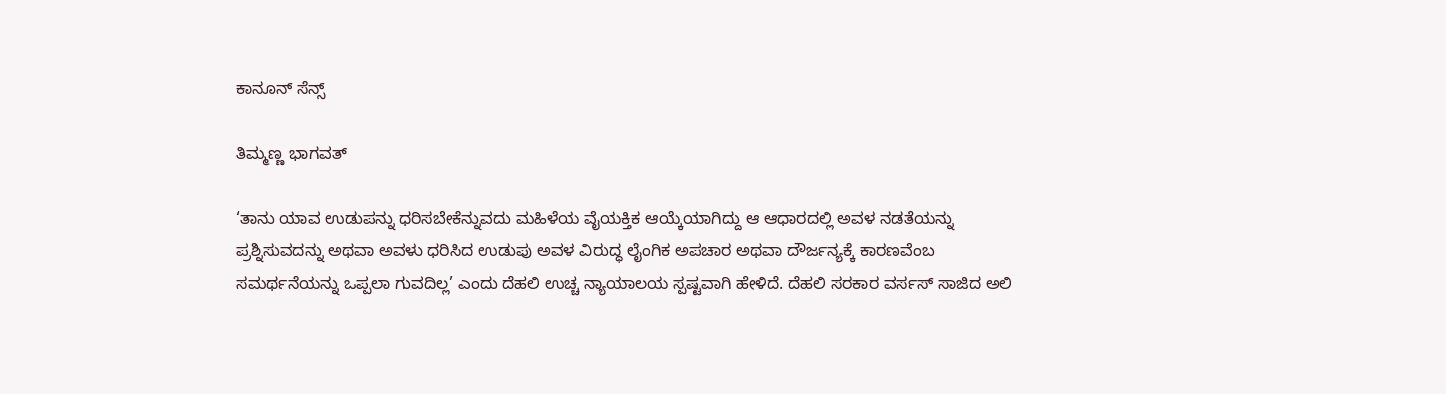ಕಾನೂನ್ ಸೆನ್ಸ್

ತಿಮ್ಮಣ್ಣ ಭಾಗವತ್

‘ತಾನು ಯಾವ ಉಡುಪನ್ನು ಧರಿಸಬೇಕೆನ್ನುವದು ಮಹಿಳೆಯ ವೈಯಕ್ತಿಕ ಆಯ್ಕೆಯಾಗಿದ್ದು ಆ ಆಧಾರದಲ್ಲಿ ಅವಳ ನಡತೆಯನ್ನು ಪ್ರಶ್ನಿಸುವದನ್ನು ಅಥವಾ ಅವಳು ಧರಿಸಿದ ಉಡುಪು ಅವಳ ವಿರುದ್ಧ ಲೈಂಗಿಕ ಅಪಚಾರ ಅಥವಾ ದೌರ್ಜನ್ಯಕ್ಕೆ ಕಾರಣವೆಂಬ ಸಮರ್ಥನೆಯನ್ನು ಒಪ್ಪಲಾ ಗುವದಿಲ್ಲ’ ಎಂದು ದೆಹಲಿ ಉಚ್ಚ ನ್ಯಾಯಾಲಯ ಸ್ಪಷ್ಟವಾಗಿ ಹೇಳಿದೆ. ದೆಹಲಿ ಸರಕಾರ ವರ್ಸಸ್ ಸಾಜಿದ ಅಲಿ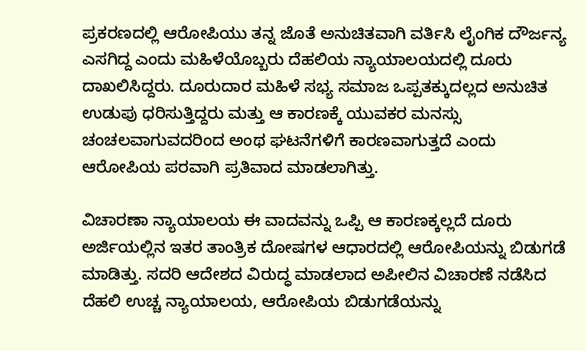ಪ್ರಕರಣದಲ್ಲಿ ಆರೋಪಿಯು ತನ್ನ ಜೊತೆ ಅನುಚಿತವಾಗಿ ವರ್ತಿಸಿ ಲೈಂಗಿಕ ದೌರ್ಜನ್ಯ ಎಸಗಿದ್ದ ಎಂದು ಮಹಿಳೆಯೊಬ್ಬರು ದೆಹಲಿಯ ನ್ಯಾಯಾಲಯದಲ್ಲಿ ದೂರು ದಾಖಲಿಸಿದ್ದರು. ದೂರುದಾರ ಮಹಿಳೆ ಸಭ್ಯ ಸಮಾಜ ಒಪ್ಪತಕ್ಕುದಲ್ಲದ ಅನುಚಿತ ಉಡುಪು ಧರಿಸುತ್ತಿದ್ದರು ಮತ್ತು ಆ ಕಾರಣಕ್ಕೆ ಯುವಕರ ಮನಸ್ಸು ಚಂಚಲವಾಗುವದರಿಂದ ಅಂಥ ಘಟನೆಗಳಿಗೆ ಕಾರಣವಾಗುತ್ತದೆ ಎಂದು ಆರೋಪಿಯ ಪರವಾಗಿ ಪ್ರತಿವಾದ ಮಾಡಲಾಗಿತ್ತು.

ವಿಚಾರಣಾ ನ್ಯಾಯಾಲಯ ಈ ವಾದವನ್ನು ಒಪ್ಪಿ ಆ ಕಾರಣಕ್ಕಲ್ಲದೆ ದೂರು ಅರ್ಜಿಯಲ್ಲಿನ ಇತರ ತಾಂತ್ರಿಕ ದೋಷಗಳ ಆಧಾರದಲ್ಲಿ ಆರೋಪಿಯನ್ನು ಬಿಡುಗಡೆ ಮಾಡಿತ್ತು. ಸದರಿ ಆದೇಶದ ವಿರುದ್ಧ ಮಾಡಲಾದ ಅಪೀಲಿನ ವಿಚಾರಣೆ ನಡೆಸಿದ ದೆಹಲಿ ಉಚ್ಚ ನ್ಯಾಯಾಲಯ, ಆರೋಪಿಯ ಬಿಡುಗಡೆಯನ್ನು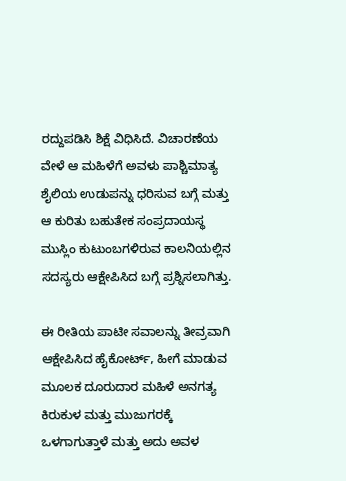ರದ್ದುಪಡಿಸಿ ಶಿಕ್ಷೆ ವಿಧಿಸಿದೆ. ವಿಚಾರಣೆಯ ವೇಳೆ ಆ ಮಹಿಳೆಗೆ ಅವಳು ಪಾಶ್ಚಿಮಾತ್ಯ ಶೈಲಿಯ ಉಡುಪನ್ನು ಧರಿಸುವ ಬಗ್ಗೆ ಮತ್ತು ಆ ಕುರಿತು ಬಹುತೇಕ ಸಂಪ್ರದಾಯಸ್ಥ ಮುಸ್ಲಿಂ ಕುಟುಂಬಗಳಿರುವ ಕಾಲನಿಯಲ್ಲಿನ ಸದಸ್ಯರು ಆಕ್ಷೇಪಿಸಿದ ಬಗ್ಗೆ ಪ್ರಶ್ನಿಸಲಾಗಿತ್ತು.

ಈ ರೀತಿಯ ಪಾಟೀ ಸವಾಲನ್ನು ತೀವ್ರವಾಗಿ ಆಕ್ಷೇಪಿಸಿದ ಹೈಕೋರ್ಟ್, ಹೀಗೆ ಮಾಡುವ ಮೂಲಕ ದೂರುದಾರ ಮಹಿಳೆ ಅನಗತ್ಯ ಕಿರುಕುಳ ಮತ್ತು ಮುಜುಗರಕ್ಕೆ ಒಳಗಾಗುತ್ತಾಳೆ ಮತ್ತು ಅದು ಅವಳ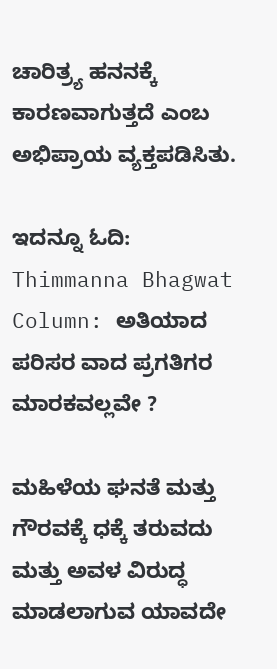ಚಾರಿತ್ರ್ಯ ಹನನಕ್ಕೆ ಕಾರಣವಾಗುತ್ತದೆ ಎಂಬ ಅಭಿಪ್ರಾಯ ವ್ಯಕ್ತಪಡಿಸಿತು.

ಇದನ್ನೂ ಓದಿ: Thimmanna Bhagwat Column: ಅತಿಯಾದ ಪರಿಸರ ವಾದ ಪ್ರಗತಿಗರ ಮಾರಕವಲ್ಲವೇ ?

ಮಹಿಳೆಯ ಘನತೆ ಮತ್ತು ಗೌರವಕ್ಕೆ ಧಕ್ಕೆ ತರುವದು ಮತ್ತು ಅವಳ ವಿರುದ್ಧ ಮಾಡಲಾಗುವ ಯಾವದೇ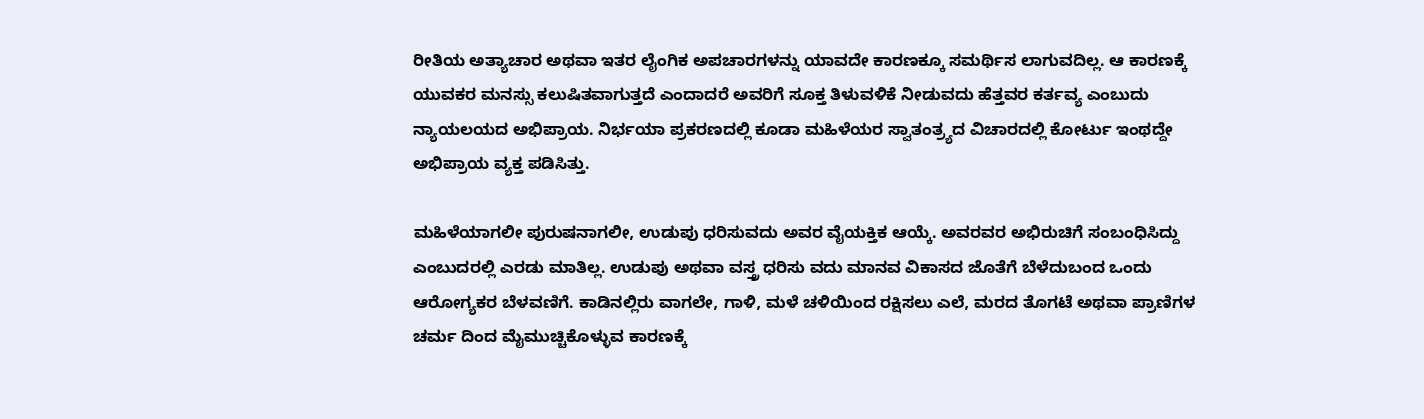ರೀತಿಯ ಅತ್ಯಾಚಾರ ಅಥವಾ ಇತರ ಲೈಂಗಿಕ ಅಪಚಾರಗಳನ್ನು ಯಾವದೇ ಕಾರಣಕ್ಕೂ ಸಮರ್ಥಿಸ ಲಾಗುವದಿಲ್ಲ. ಆ ಕಾರಣಕ್ಕೆ ಯುವಕರ ಮನಸ್ಸು ಕಲುಷಿತವಾಗುತ್ತದೆ ಎಂದಾದರೆ ಅವರಿಗೆ ಸೂಕ್ತ ತಿಳುವಳಿಕೆ ನೀಡುವದು ಹೆತ್ತವರ ಕರ್ತವ್ಯ ಎಂಬುದು ನ್ಯಾಯಲಯದ ಅಭಿಪ್ರಾಯ. ನಿರ್ಭಯಾ ಪ್ರಕರಣದಲ್ಲಿ ಕೂಡಾ ಮಹಿಳೆಯರ ಸ್ವಾತಂತ್ರ್ಯದ ವಿಚಾರದಲ್ಲಿ ಕೋರ್ಟು ಇಂಥದ್ದೇ ಅಭಿಪ್ರಾಯ ವ್ಯಕ್ತ ಪಡಿಸಿತ್ತು.

ಮಹಿಳೆಯಾಗಲೀ ಪುರುಷನಾಗಲೀ, ಉಡುಪು ಧರಿಸುವದು ಅವರ ವೈಯಕ್ತಿಕ ಆಯ್ಕೆ. ಅವರವರ ಅಭಿರುಚಿಗೆ ಸಂಬಂಧಿಸಿದ್ದು ಎಂಬುದರಲ್ಲಿ ಎರಡು ಮಾತಿಲ್ಲ. ಉಡುಪು ಅಥವಾ ವಸ್ತ್ರ ಧರಿಸು ವದು ಮಾನವ ವಿಕಾಸದ ಜೊತೆಗೆ ಬೆಳೆದುಬಂದ ಒಂದು ಆರೋಗ್ಯಕರ ಬೆಳವಣಿಗೆ. ಕಾಡಿನಲ್ಲಿರು ವಾಗಲೇ, ಗಾಳಿ, ಮಳೆ ಚಳಿಯಿಂದ ರಕ್ಷಿಸಲು ಎಲೆ, ಮರದ ತೊಗಟೆ ಅಥವಾ ಪ್ರಾಣಿಗಳ ಚರ್ಮ ದಿಂದ ಮೈಮುಚ್ಚಿಕೊಳ್ಳುವ ಕಾರಣಕ್ಕೆ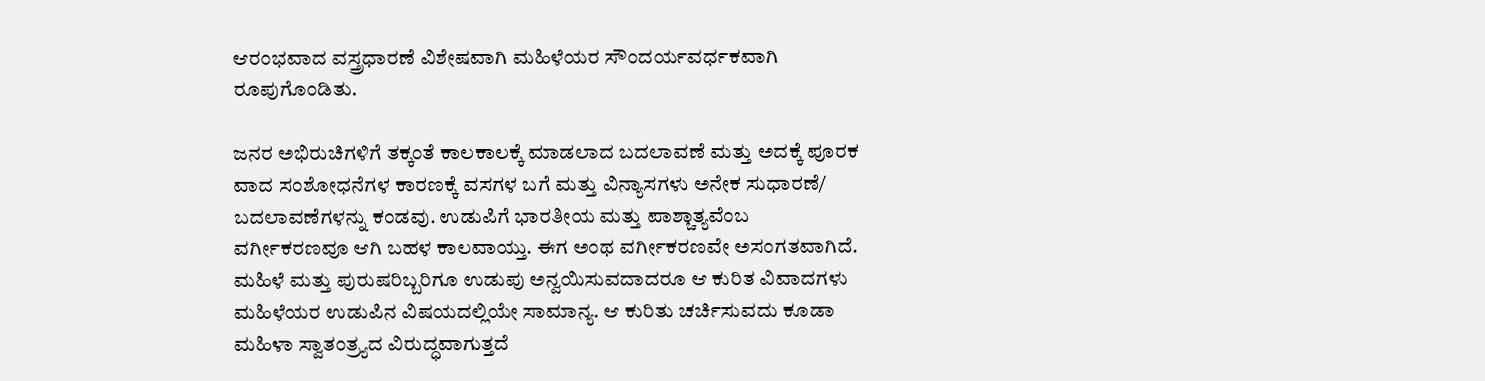ಆರಂಭವಾದ ವಸ್ತ್ರಧಾರಣೆ ವಿಶೇಷವಾಗಿ ಮಹಿಳೆಯರ ಸೌಂದರ್ಯವರ್ಧಕವಾಗಿ ರೂಪುಗೊಂಡಿತು.

ಜನರ ಅಭಿರುಚಿಗಳಿಗೆ ತಕ್ಕಂತೆ ಕಾಲಕಾಲಕ್ಕೆ ಮಾಡಲಾದ ಬದಲಾವಣೆ ಮತ್ತು ಅದಕ್ಕೆ ಪೂರಕ ವಾದ ಸಂಶೋಧನೆಗಳ ಕಾರಣಕ್ಕೆ ವಸಗಳ ಬಗೆ ಮತ್ತು ವಿನ್ಯಾಸಗಳು ಅನೇಕ ಸುಧಾರಣೆ/ ಬದಲಾವಣೆಗಳನ್ನು ಕಂಡವು. ಉಡುಪಿಗೆ ಭಾರತೀಯ ಮತ್ತು ಪಾಶ್ಚಾತ್ಯವೆಂಬ ವರ್ಗೀಕರಣವೂ ಆಗಿ ಬಹಳ ಕಾಲವಾಯ್ತು. ಈಗ ಅಂಥ ವರ್ಗೀಕರಣವೇ ಅಸಂಗತವಾಗಿದೆ. ಮಹಿಳೆ ಮತ್ತು ಪುರುಷರಿಬ್ಬರಿಗೂ ಉಡುಪು ಅನ್ವಯಿಸುವದಾದರೂ ಆ ಕುರಿತ ವಿವಾದಗಳು ಮಹಿಳೆಯರ ಉಡುಪಿನ ವಿಷಯದಲ್ಲಿಯೇ ಸಾಮಾನ್ಯ. ಆ ಕುರಿತು ಚರ್ಚಿಸುವದು ಕೂಡಾ ಮಹಿಳಾ ಸ್ವಾತಂತ್ರ್ಯದ ವಿರುದ್ಧವಾಗುತ್ತದೆ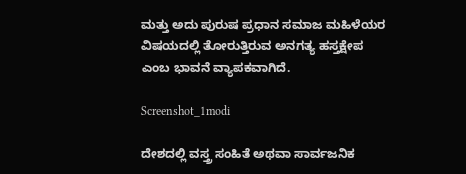ಮತ್ತು ಅದು ಪುರುಷ ಪ್ರಧಾನ ಸಮಾಜ ಮಹಿಳೆಯರ ವಿಷಯದಲ್ಲಿ ತೋರುತ್ತಿರುವ ಅನಗತ್ಯ ಹಸ್ತಕ್ಷೇಪ ಎಂಬ ಭಾವನೆ ವ್ಯಾಪಕವಾಗಿದೆ.

Screenshot_1modi

ದೇಶದಲ್ಲಿ ವಸ್ತ್ರ ಸಂಹಿತೆ ಅಥವಾ ಸಾರ್ವಜನಿಕ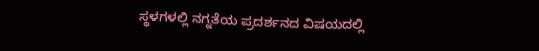ಸ್ಥಳಗಳಲ್ಲಿ ನಗ್ನತೆಯ ಪ್ರದರ್ಶನದ ವಿಷಯದಲ್ಲಿ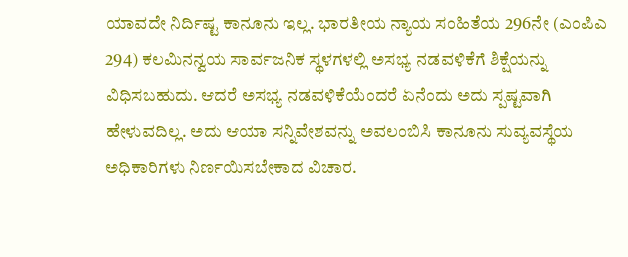ಯಾವದೇ ನಿರ್ದಿಷ್ಟ ಕಾನೂನು ಇಲ್ಲ. ಭಾರತೀಯ ನ್ಯಾಯ ಸಂಹಿತೆಯ 296ನೇ (ಎಂಪಿಎ 294) ಕಲಮಿನನ್ವಯ ಸಾರ್ವಜನಿಕ ಸ್ಥಳಗಳಲ್ಲಿ ಅಸಭ್ಯ ನಡವಳಿಕೆಗೆ ಶಿಕ್ಷೆಯನ್ನು ವಿಧಿಸಬಹುದು. ಆದರೆ ಅಸಭ್ಯ ನಡವಳಿಕೆಯೆಂದರೆ ಏನೆಂದು ಅದು ಸ್ಪಷ್ಟವಾಗಿ ಹೇಳುವದಿಲ್ಲ. ಅದು ಆಯಾ ಸನ್ನಿವೇಶವನ್ನು ಅವಲಂಬಿಸಿ ಕಾನೂನು ಸುವ್ಯವಸ್ಥೆಯ ಅಧಿಕಾರಿಗಳು ನಿರ್ಣಯಿಸಬೇಕಾದ ವಿಚಾರ.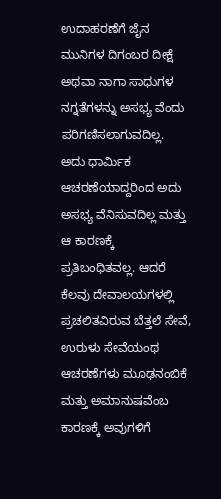ಉದಾಹರಣೆಗೆ ಜೈನ ಮುನಿಗಳ ದಿಗಂಬರ ದೀಕ್ಷೆ ಅಥವಾ ನಾಗಾ ಸಾಧುಗಳ ನಗ್ನತೆಗಳನ್ನು ಅಸಭ್ಯ ವೆಂದು ಪರಿಗಣಿಸಲಾಗುವದಿಲ್ಲ. ಅದು ಧಾರ್ಮಿಕ ಆಚರಣೆಯಾದ್ದರಿಂದ ಅದು ಅಸಭ್ಯ ವೆನಿಸುವದಿಲ್ಲ ಮತ್ತು ಆ ಕಾರಣಕ್ಕೆ ಪ್ರತಿಬಂಧಿತವಲ್ಲ. ಆದರೆ ಕೆಲವು ದೇವಾಲಯಗಳಲ್ಲಿ ಪ್ರಚಲಿತವಿರುವ ಬೆತ್ತಲೆ ಸೇವೆ, ಉರುಳು ಸೇವೆಯಂಥ ಆಚರಣೆಗಳು ಮೂಢನಂಬಿಕೆ ಮತ್ತು ಅಮಾನುಷವೆಂಬ ಕಾರಣಕ್ಕೆ ಅವುಗಳಿಗೆ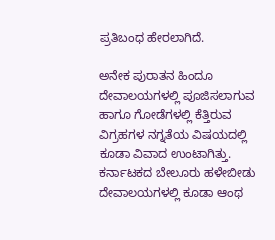ಪ್ರತಿಬಂಧ ಹೇರಲಾಗಿದೆ.

ಅನೇಕ ಪುರಾತನ ಹಿಂದೂ ದೇವಾಲಯಗಳಲ್ಲಿ ಪೂಜಿಸಲಾಗುವ ಹಾಗೂ ಗೋಡೆಗಳಲ್ಲಿ ಕೆತ್ತಿರುವ ವಿಗ್ರಹಗಳ ನಗ್ನತೆಯ ವಿಷಯದಲ್ಲಿ ಕೂಡಾ ವಿವಾದ ಉಂಟಾಗಿತ್ತು. ಕರ್ನಾಟಕದ ಬೇಲೂರು ಹಳೇಬೀಡು ದೇವಾಲಯಗಳಲ್ಲಿ ಕೂಡಾ ಆಂಥ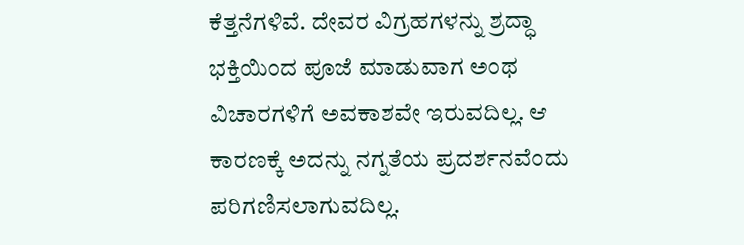ಕೆತ್ತನೆಗಳಿವೆ. ದೇವರ ವಿಗ್ರಹಗಳನ್ನು ಶ್ರದ್ಧಾ ಭಕ್ತಿಯಿಂದ ಪೂಜೆ ಮಾಡುವಾಗ ಅಂಥ ವಿಚಾರಗಳಿಗೆ ಅವಕಾಶವೇ ಇರುವದಿಲ್ಲ. ಆ ಕಾರಣಕ್ಕೆ ಅದನ್ನು ನಗ್ನತೆಯ ಪ್ರದರ್ಶನವೆಂದು ಪರಿಗಣಿಸಲಾಗುವದಿಲ್ಲ.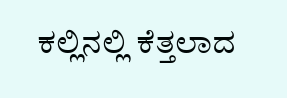ಕಲ್ಲಿನಲ್ಲಿ ಕೆತ್ತಲಾದ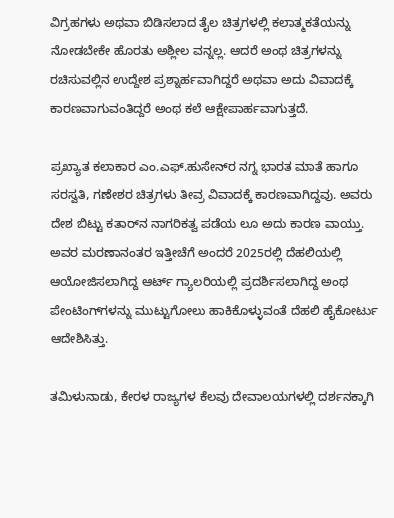ವಿಗ್ರಹಗಳು ಅಥವಾ ಬಿಡಿಸಲಾದ ತೈಲ ಚಿತ್ರಗಳಲ್ಲಿ ಕಲಾತ್ಮಕತೆಯನ್ನು ನೋಡಬೇಕೇ ಹೊರತು ಅಶ್ಲೀಲ ವನ್ನಲ್ಲ. ಆದರೆ ಅಂಥ ಚಿತ್ರಗಳನ್ನು ರಚಿಸುವಲ್ಲಿನ ಉದ್ದೇಶ ಪ್ರಶ್ನಾರ್ಹವಾಗಿದ್ದರೆ ಅಥವಾ ಅದು ವಿವಾದಕ್ಕೆ ಕಾರಣವಾಗುವಂತಿದ್ದರೆ ಅಂಥ ಕಲೆ ಆಕ್ಷೇಪಾರ್ಹವಾಗುತ್ತದೆ.

ಪ್ರಖ್ಯಾತ ಕಲಾಕಾರ ಎಂ.ಎಫ್.ಹುಸೇನ್‌ರ ನಗ್ನ ಭಾರತ ಮಾತೆ ಹಾಗೂ ಸರಸ್ವತಿ, ಗಣೇಶರ ಚಿತ್ರಗಳು ತೀವ್ರ ವಿವಾದಕ್ಕೆ ಕಾರಣವಾಗಿದ್ದವು. ಅವರು ದೇಶ ಬಿಟ್ಟು ಕತಾರ್‌ನ ನಾಗರಿಕತ್ವ ಪಡೆಯ ಲೂ ಅದು ಕಾರಣ ವಾಯ್ತು. ಅವರ ಮರಣಾನಂತರ ಇತ್ತೀಚೆಗೆ ಅಂದರೆ 2025ರಲ್ಲಿ ದೆಹಲಿಯಲ್ಲಿ ಆಯೋಜಿಸಲಾಗಿದ್ದ ಆರ್ಟ್ ಗ್ಯಾಲರಿಯಲ್ಲಿ ಪ್ರದರ್ಶಿಸಲಾಗಿದ್ದ ಅಂಥ ಪೇಂಟಿಂಗ್‌ಗಳನ್ನು ಮುಟ್ಟುಗೋಲು ಹಾಕಿಕೊಳ್ಳುವಂತೆ ದೆಹಲಿ ಹೈಕೋರ್ಟು ಆದೇಶಿಸಿತ್ತು.

ತಮಿಳುನಾಡು, ಕೇರಳ ರಾಜ್ಯಗಳ ಕೆಲವು ದೇವಾಲಯಗಳಲ್ಲಿ ದರ್ಶನಕ್ಕಾಗಿ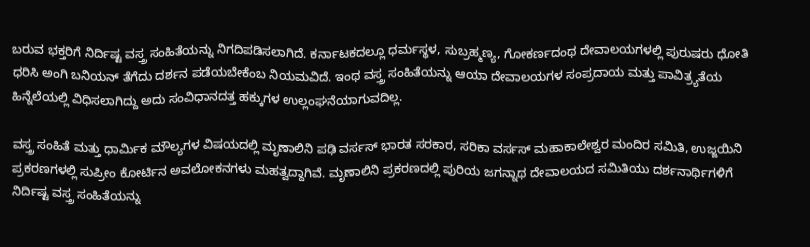ಬರುವ ಭಕ್ತರಿಗೆ ನಿರ್ದಿಷ್ಟ ವಸ್ತ್ರ ಸಂಹಿತೆಯನ್ನು ನಿಗದಿಪಡಿಸಲಾಗಿದೆ. ಕರ್ನಾಟಕದಲ್ಲೂ ಧರ್ಮಸ್ಥಳ, ಸುಬ್ರಹ್ಮಣ್ಯ, ಗೋಕರ್ಣದಂಥ ದೇವಾಲಯಗಳಲ್ಲಿ ಪುರುಷರು ಧೋತಿ ಧರಿಸಿ ಅಂಗಿ ಬನಿಯನ್ ತೆಗೆದು ದರ್ಶನ ಪಡೆಯಬೇಕೆಂಬ ನಿಯಮವಿದೆ. ಇಂಥ ವಸ್ತ್ರ ಸಂಹಿತೆಯನ್ನು ಆಯಾ ದೇವಾಲಯಗಳ ಸಂಪ್ರದಾಯ ಮತ್ತು ಪಾವಿತ್ರ್ಯತೆಯ ಹಿನ್ನೆಲೆಯಲ್ಲಿ ವಿಧಿಸಲಾಗಿದ್ದು ಅದು ಸಂವಿಧಾನದತ್ತ ಹಕ್ಕುಗಳ ಉಲ್ಲಂಘನೆಯಾಗುವದಿಲ್ಲ.

ವಸ್ತ್ರ ಸಂಹಿತೆ ಮತ್ತು ಧಾರ್ಮಿಕ ಮೌಲ್ಯಗಳ ವಿಷಯದಲ್ಲಿ ಮೃಣಾಲಿನಿ ಪಢಿ ವರ್ಸಸ್ ಭಾರತ ಸರಕಾರ, ಸರಿಕಾ ವರ್ಸಸ್ ಮಹಾಕಾಲೇಶ್ವರ ಮಂದಿರ ಸಮಿತಿ, ಉಜ್ಜಯಿನಿ ಪ್ರಕರಣಗಳಲ್ಲಿ ಸುಪ್ರೀಂ ಕೋರ್ಟಿನ ಅವಲೋಕನಗಳು ಮಹತ್ವದ್ದಾಗಿವೆ. ಮೃಣಾಲಿನಿ ಪ್ರಕರಣದಲ್ಲಿ ಪುರಿಯ ಜಗನ್ನಾಥ ದೇವಾಲಯದ ಸಮಿತಿಯು ದರ್ಶನಾರ್ಥಿಗಳಿಗೆ ನಿರ್ದಿಷ್ಟ ವಸ್ತ್ರ ಸಂಹಿತೆಯನ್ನು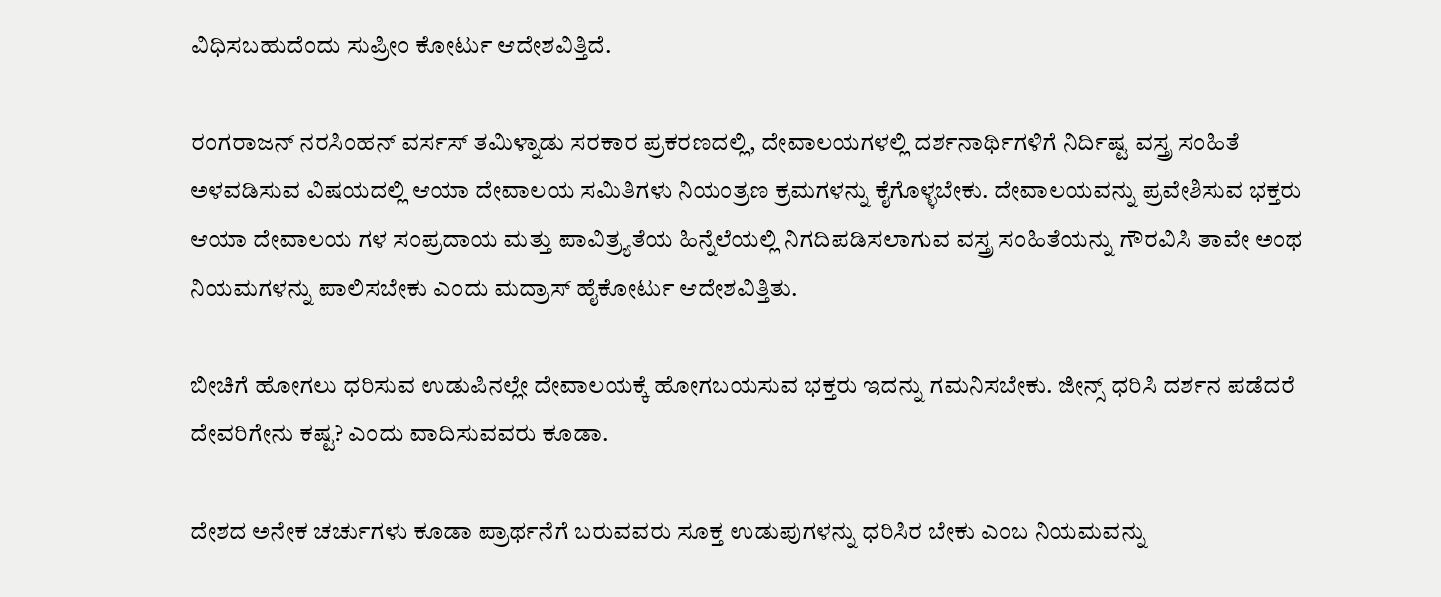ವಿಧಿಸಬಹುದೆಂದು ಸುಪ್ರೀಂ ಕೋರ್ಟು ಆದೇಶವಿತ್ತಿದೆ.

ರಂಗರಾಜನ್ ನರಸಿಂಹನ್ ವರ್ಸಸ್ ತಮಿಳ್ನಾಡು ಸರಕಾರ ಪ್ರಕರಣದಲ್ಲಿ, ದೇವಾಲಯಗಳಲ್ಲಿ ದರ್ಶನಾರ್ಥಿಗಳಿಗೆ ನಿರ್ದಿಷ್ಟ ವಸ್ತ್ರ ಸಂಹಿತೆ ಅಳವಡಿಸುವ ವಿಷಯದಲ್ಲಿ ಆಯಾ ದೇವಾಲಯ ಸಮಿತಿಗಳು ನಿಯಂತ್ರಣ ಕ್ರಮಗಳನ್ನು ಕೈಗೊಳ್ಳಬೇಕು. ದೇವಾಲಯವನ್ನು ಪ್ರವೇಶಿಸುವ ಭಕ್ತರು ಆಯಾ ದೇವಾಲಯ ಗಳ ಸಂಪ್ರದಾಯ ಮತ್ತು ಪಾವಿತ್ರ್ಯತೆಯ ಹಿನ್ನೆಲೆಯಲ್ಲಿ ನಿಗದಿಪಡಿಸಲಾಗುವ ವಸ್ತ್ರ ಸಂಹಿತೆಯನ್ನು ಗೌರವಿಸಿ ತಾವೇ ಅಂಥ ನಿಯಮಗಳನ್ನು ಪಾಲಿಸಬೇಕು ಎಂದು ಮದ್ರಾಸ್ ಹೈಕೋರ್ಟು ಆದೇಶವಿತ್ತಿತು.

ಬೀಚಿಗೆ ಹೋಗಲು ಧರಿಸುವ ಉಡುಪಿನಲ್ಲೇ ದೇವಾಲಯಕ್ಕೆ ಹೋಗಬಯಸುವ ಭಕ್ತರು ಇದನ್ನು ಗಮನಿಸಬೇಕು. ಜೀನ್ಸ್ ಧರಿಸಿ ದರ್ಶನ ಪಡೆದರೆ ದೇವರಿಗೇನು ಕಷ್ಟ? ಎಂದು ವಾದಿಸುವವರು ಕೂಡಾ.

ದೇಶದ ಅನೇಕ ಚರ್ಚುಗಳು ಕೂಡಾ ಪ್ರಾರ್ಥನೆಗೆ ಬರುವವರು ಸೂಕ್ತ ಉಡುಪುಗಳನ್ನು ಧರಿಸಿರ ಬೇಕು ಎಂಬ ನಿಯಮವನ್ನು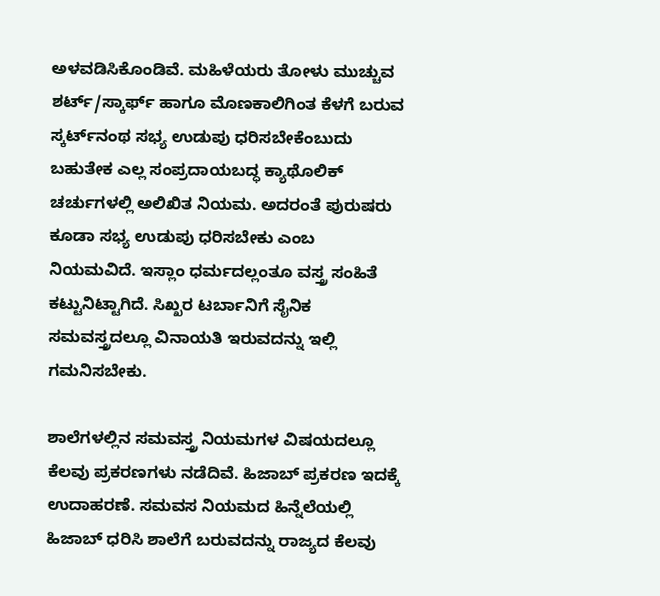ಅಳವಡಿಸಿಕೊಂಡಿವೆ. ಮಹಿಳೆಯರು ತೋಳು ಮುಚ್ಚುವ ಶರ್ಟ್/ಸ್ಕಾರ್ಫ್ ಹಾಗೂ ಮೊಣಕಾಲಿಗಿಂತ ಕೆಳಗೆ ಬರುವ ಸ್ಕರ್ಟ್‌ನಂಥ ಸಭ್ಯ ಉಡುಪು ಧರಿಸಬೇಕೆಂಬುದು ಬಹುತೇಕ ಎಲ್ಲ ಸಂಪ್ರದಾಯಬದ್ಧ ಕ್ಯಾಥೊಲಿಕ್ ಚರ್ಚುಗಳಲ್ಲಿ ಅಲಿಖಿತ ನಿಯಮ. ಅದರಂತೆ ಪುರುಷರು ಕೂಡಾ ಸಭ್ಯ ಉಡುಪು ಧರಿಸಬೇಕು ಎಂಬ ನಿಯಮವಿದೆ. ಇಸ್ಲಾಂ ಧರ್ಮದಲ್ಲಂತೂ ವಸ್ತ್ರ ಸಂಹಿತೆ ಕಟ್ಟುನಿಟ್ಟಾಗಿದೆ. ಸಿಖ್ಖರ ಟರ್ಬಾನಿಗೆ ಸೈನಿಕ ಸಮವಸ್ತ್ರದಲ್ಲೂ ವಿನಾಯತಿ ಇರುವದನ್ನು ಇಲ್ಲಿ ಗಮನಿಸಬೇಕು.

ಶಾಲೆಗಳಲ್ಲಿನ ಸಮವಸ್ತ್ರ ನಿಯಮಗಳ ವಿಷಯದಲ್ಲೂ ಕೆಲವು ಪ್ರಕರಣಗಳು ನಡೆದಿವೆ. ಹಿಜಾಬ್ ಪ್ರಕರಣ ಇದಕ್ಕೆ ಉದಾಹರಣೆ. ಸಮವಸ ನಿಯಮದ ಹಿನ್ನೆಲೆಯಲ್ಲಿ ಹಿಜಾಬ್ ಧರಿಸಿ ಶಾಲೆಗೆ ಬರುವದನ್ನು ರಾಜ್ಯದ ಕೆಲವು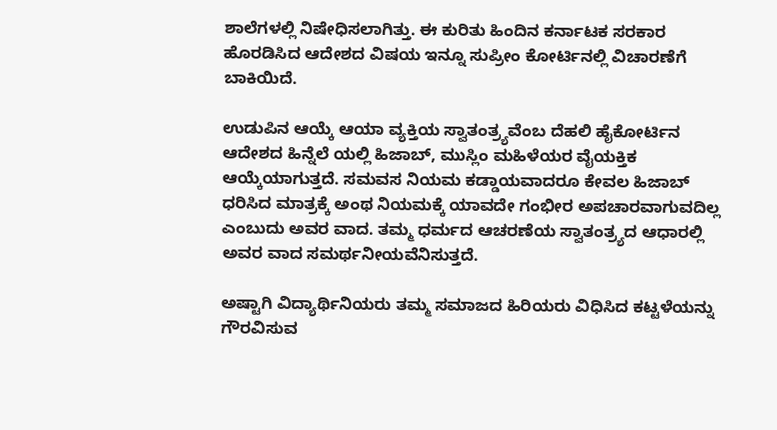ಶಾಲೆಗಳಲ್ಲಿ ನಿಷೇಧಿಸಲಾಗಿತ್ತು. ಈ ಕುರಿತು ಹಿಂದಿನ ಕರ್ನಾಟಕ ಸರಕಾರ ಹೊರಡಿಸಿದ ಆದೇಶದ ವಿಷಯ ಇನ್ನೂ ಸುಪ್ರೀಂ ಕೋರ್ಟಿನಲ್ಲಿ ವಿಚಾರಣೆಗೆ ಬಾಕಿಯಿದೆ.

ಉಡುಪಿನ ಆಯ್ಕೆ ಆಯಾ ವ್ಯಕ್ತಿಯ ಸ್ವಾತಂತ್ರ್ಯವೆಂಬ ದೆಹಲಿ ಹೈಕೋರ್ಟಿನ ಆದೇಶದ ಹಿನ್ನೆಲೆ ಯಲ್ಲಿ ಹಿಜಾಬ್, ಮುಸ್ಲಿಂ ಮಹಿಳೆಯರ ವೈಯಕ್ತಿಕ ಆಯ್ಕೆಯಾಗುತ್ತದೆ. ಸಮವಸ ನಿಯಮ ಕಡ್ಡಾಯವಾದರೂ ಕೇವಲ ಹಿಜಾಬ್ ಧರಿಸಿದ ಮಾತ್ರಕ್ಕೆ ಅಂಥ ನಿಯಮಕ್ಕೆ ಯಾವದೇ ಗಂಭೀರ ಅಪಚಾರವಾಗುವದಿಲ್ಲ ಎಂಬುದು ಅವರ ವಾದ. ತಮ್ಮ ಧರ್ಮದ ಆಚರಣೆಯ ಸ್ವಾತಂತ್ರ್ಯದ ಆಧಾರಲ್ಲಿ ಅವರ ವಾದ ಸಮರ್ಥನೀಯವೆನಿಸುತ್ತದೆ.

ಅಷ್ಟಾಗಿ ವಿದ್ಯಾರ್ಥಿನಿಯರು ತಮ್ಮ ಸಮಾಜದ ಹಿರಿಯರು ವಿಧಿಸಿದ ಕಟ್ಟಳೆಯನ್ನು ಗೌರವಿಸುವ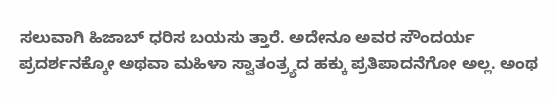ಸಲುವಾಗಿ ಹಿಜಾಬ್ ಧರಿಸ ಬಯಸು ತ್ತಾರೆ. ಅದೇನೂ ಅವರ ಸೌಂದರ್ಯ ಪ್ರದರ್ಶನಕ್ಕೋ ಅಥವಾ ಮಹಿಳಾ ಸ್ವಾತಂತ್ರ್ಯದ ಹಕ್ಕು ಪ್ರತಿಪಾದನೆಗೋ ಅಲ್ಲ. ಅಂಥ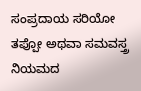ಸಂಪ್ರದಾಯ ಸರಿಯೋ ತಪ್ಪೋ ಅಥವಾ ಸಮವಸ್ತ್ರ ನಿಯಮದ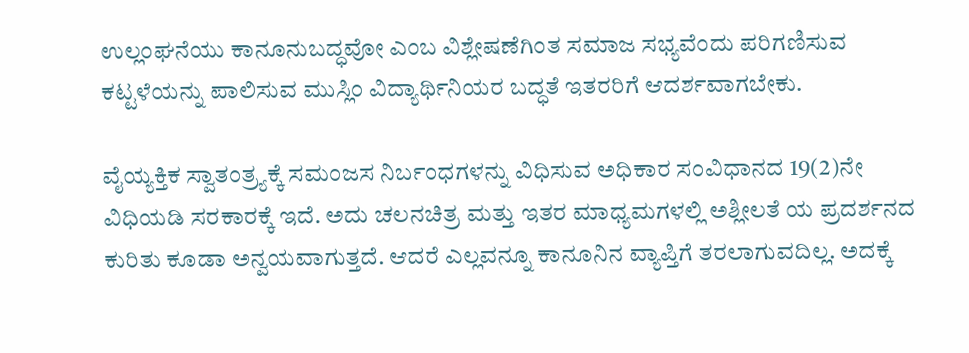ಉಲ್ಲಂಘನೆಯು ಕಾನೂನುಬದ್ಧವೋ ಎಂಬ ವಿಶ್ಲೇಷಣೆಗಿಂತ ಸಮಾಜ ಸಭ್ಯವೆಂದು ಪರಿಗಣಿಸುವ ಕಟ್ಟಳೆಯನ್ನು ಪಾಲಿಸುವ ಮುಸ್ಲಿಂ ವಿದ್ಯಾರ್ಥಿನಿಯರ ಬದ್ಧತೆ ಇತರರಿಗೆ ಆದರ್ಶವಾಗಬೇಕು.

ವೈಯ್ಯಕ್ತಿಕ ಸ್ವಾತಂತ್ರ್ಯಕ್ಕೆ ಸಮಂಜಸ ನಿರ್ಬಂಧಗಳನ್ನು ವಿಧಿಸುವ ಅಧಿಕಾರ ಸಂವಿಧಾನದ 19(2)ನೇ ವಿಧಿಯಡಿ ಸರಕಾರಕ್ಕೆ ಇದೆ. ಅದು ಚಲನಚಿತ್ರ ಮತ್ತು ಇತರ ಮಾಧ್ಯಮಗಳಲ್ಲಿ ಅಶ್ಲೀಲತೆ ಯ ಪ್ರದರ್ಶನದ ಕುರಿತು ಕೂಡಾ ಅನ್ವಯವಾಗುತ್ತದೆ. ಆದರೆ ಎಲ್ಲವನ್ನೂ ಕಾನೂನಿನ ವ್ಯಾಪ್ತಿಗೆ ತರಲಾಗುವದಿಲ್ಲ. ಅದಕ್ಕೆ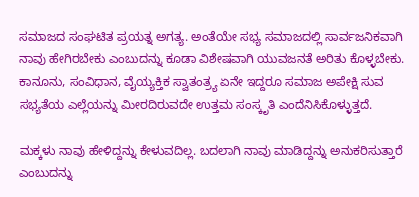ಸಮಾಜದ ಸಂಘಟಿತ ಪ್ರಯತ್ನ ಅಗತ್ಯ. ಅಂತೆಯೇ ಸಭ್ಯ ಸಮಾಜದಲ್ಲಿ ಸಾರ್ವಜನಿಕವಾಗಿ ನಾವು ಹೇಗಿರಬೇಕು ಎಂಬುದನ್ನು ಕೂಡಾ ವಿಶೇಷವಾಗಿ ಯುವಜನತೆ ಅರಿತು ಕೊಳ್ಳಬೇಕು. ಕಾನೂನು, ಸಂವಿಧಾನ, ವೈಯ್ಯಕ್ತಿಕ ಸ್ವಾತಂತ್ರ್ಯ ಏನೇ ಇದ್ದರೂ ಸಮಾಜ ಅಪೇಕ್ಷಿ ಸುವ ಸಭ್ಯತೆಯ ಎಲ್ಲೆಯನ್ನು ಮೀರದಿರುವದೇ ಉತ್ತಮ ಸಂಸ್ಕೃತಿ ಎಂದೆನಿಸಿಕೊಳ್ಳುತ್ತದೆ.

ಮಕ್ಕಳು ನಾವು ಹೇಳಿದ್ದನ್ನು ಕೇಳುವದಿಲ್ಲ. ಬದಲಾಗಿ ನಾವು ಮಾಡಿದ್ದನ್ನು ಅನುಕರಿಸುತ್ತಾರೆ ಎಂಬುದನ್ನು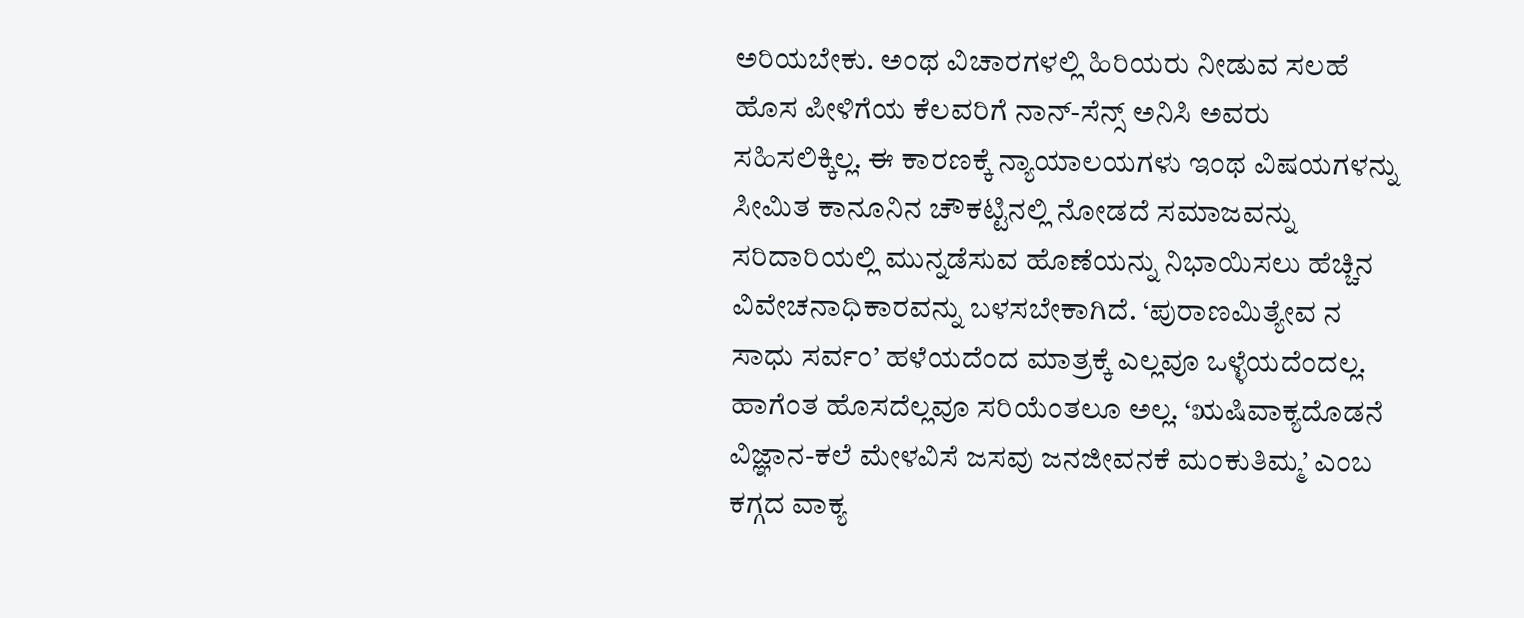ಅರಿಯಬೇಕು. ಅಂಥ ವಿಚಾರಗಳಲ್ಲಿ ಹಿರಿಯರು ನೀಡುವ ಸಲಹೆ ಹೊಸ ಪೀಳಿಗೆಯ ಕೆಲವರಿಗೆ ನಾನ್-ಸೆನ್ಸ್ ಅನಿಸಿ ಅವರು ಸಹಿಸಲಿಕ್ಕಿಲ್ಲ. ಈ ಕಾರಣಕ್ಕೆ ನ್ಯಾಯಾಲಯಗಳು ಇಂಥ ವಿಷಯಗಳನ್ನು ಸೀಮಿತ ಕಾನೂನಿನ ಚೌಕಟ್ಟಿನಲ್ಲಿ ನೋಡದೆ ಸಮಾಜವನ್ನು ಸರಿದಾರಿಯಲ್ಲಿ ಮುನ್ನಡೆಸುವ ಹೊಣೆಯನ್ನು ನಿಭಾಯಿಸಲು ಹೆಚ್ಚಿನ ವಿವೇಚನಾಧಿಕಾರವನ್ನು ಬಳಸಬೇಕಾಗಿದೆ. ‘ಪುರಾಣಮಿತ್ಯೇವ ನ ಸಾಧು ಸರ್ವಂ’ ಹಳೆಯದೆಂದ ಮಾತ್ರಕ್ಕೆ ಎಲ್ಲವೂ ಒಳ್ಳೆಯದೆಂದಲ್ಲ. ಹಾಗೆಂತ ಹೊಸದೆಲ್ಲವೂ ಸರಿಯೆಂತಲೂ ಅಲ್ಲ. ‘ಋಷಿವಾಕ್ಯದೊಡನೆ ವಿಜ್ಞಾನ-ಕಲೆ ಮೇಳವಿಸೆ ಜಸವು ಜನಜೀವನಕೆ ಮಂಕುತಿಮ್ಮ’ ಎಂಬ ಕಗ್ಗದ ವಾಕ್ಯ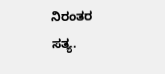ನಿರಂತರ ಸತ್ಯ.